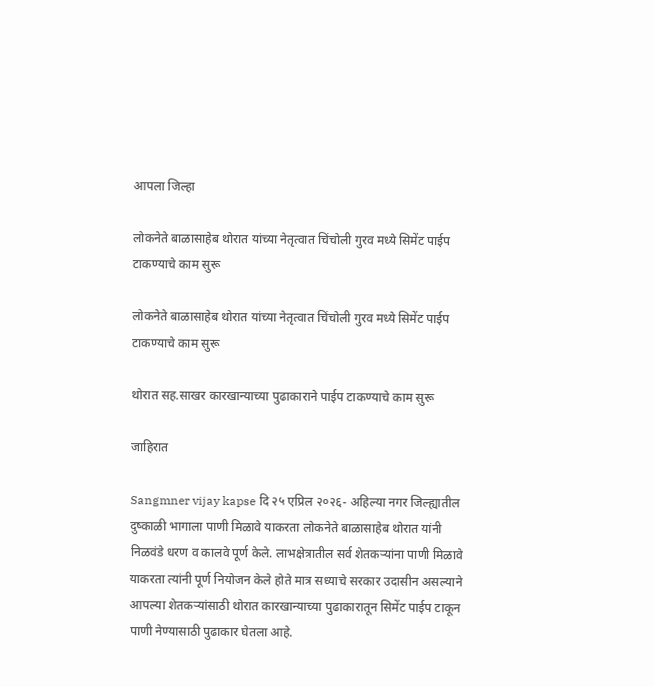आपला जिल्हा

लोकनेते बाळासाहेब थोरात यांच्या नेतृत्वात चिंचोली गुरव मध्ये सिमेंट पाईप टाकण्याचे काम सुरू

लोकनेते बाळासाहेब थोरात यांच्या नेतृत्वात चिंचोली गुरव मध्ये सिमेंट पाईप टाकण्याचे काम सुरू

थोरात सह.साखर कारखान्याच्या पुढाकाराने पाईप टाकण्याचे काम सुरू

जाहिरात

Sangmner vijay kapse दि २५ एप्रिल २०२६- अहिल्या नगर जिल्ह्यातील दुष्काळी भागाला पाणी मिळावे याकरता लोकनेते बाळासाहेब थोरात यांनी निळवंडे धरण व कालवे पूर्ण केले. लाभक्षेत्रातील सर्व शेतकऱ्यांना पाणी मिळावे याकरता त्यांनी पूर्ण नियोजन केले होते मात्र सध्याचे सरकार उदासीन असल्याने आपल्या शेतकऱ्यांसाठी थोरात कारखान्याच्या पुढाकारातून सिमेंट पाईप टाकून पाणी नेण्यासाठी पुढाकार घेतला आहे.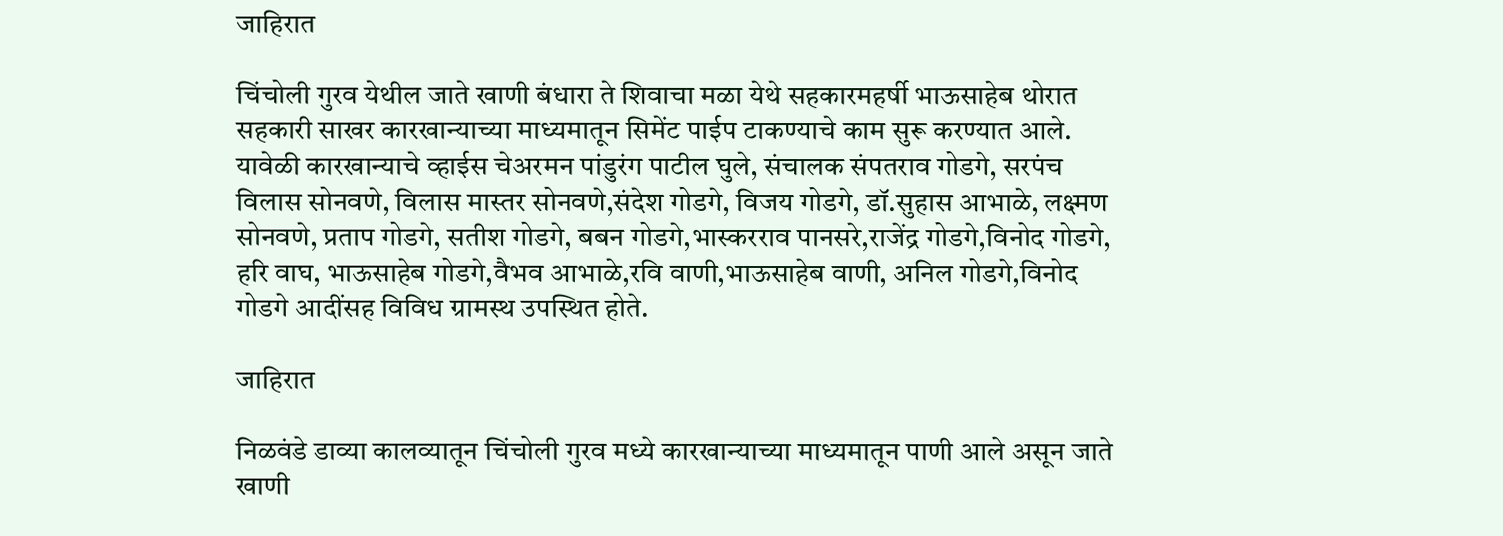जाहिरात

चिंचोली गुरव येथील जाते खाणी बंधारा ते शिवाचा मळा येथे सहकारमहर्षी भाऊसाहेब थोरात सहकारी साखर कारखान्याच्या माध्यमातून सिमेंट पाईप टाकण्याचे काम सुरू करण्यात आले. यावेळी कारखान्याचे व्हाईस चेअरमन पांडुरंग पाटील घुले, संचालक संपतराव गोडगे, सरपंच विलास सोनवणे, विलास मास्तर सोनवणे,संदेश गोडगे, विजय गोडगे, डॉ.सुहास आभाळे, लक्ष्मण सोनवणे, प्रताप गोडगे, सतीश गोडगे, बबन गोडगे,भास्करराव पानसरे,राजेंद्र गोडगे,विनोद गोडगे, हरि वाघ, भाऊसाहेब गोडगे,वैभव आभाळे,रवि वाणी,भाऊसाहेब वाणी, अनिल गोडगे,विनोद गोडगे आदींसह विविध ग्रामस्थ उपस्थित होते.

जाहिरात

निळवंडे डाव्या कालव्यातून चिंचोली गुरव मध्ये कारखान्याच्या माध्यमातून पाणी आले असून जाते खाणी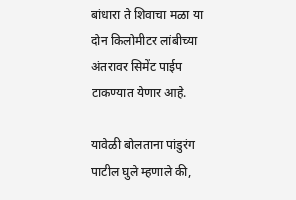बांधारा ते शिवाचा मळा या दोन किलोमीटर लांबीच्या अंतरावर सिमेंट पाईप टाकण्यात येणार आहे.

यावेळी बोलताना पांडुरंग पाटील घुले म्हणाले की,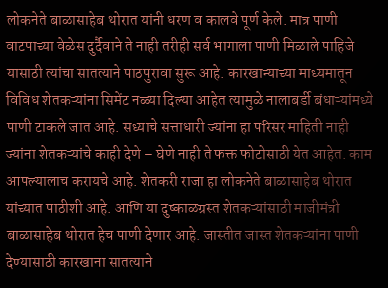लोकनेते बाळासाहेब थोरात यांनी धरण व कालवे पूर्ण केले. मात्र पाणी वाटपाच्या वेळेस दुर्दैवाने ते नाही तरीही सर्व भागाला पाणी मिळाले पाहिजे यासाठी त्यांचा सातत्याने पाठपुरावा सुरू आहे. कारखान्याच्या माध्यमातून विविध शेतकऱ्यांना सिमेंट नळ्या दिल्या आहेत त्यामुळे नालाबर्डी बंधाऱ्यांमध्ये पाणी टाकले जात आहे. सध्याचे सत्ताधारी ज्यांना हा परिसर माहिती नाही ज्यांना शेतकऱ्यांचे काही देणे – घेणे नाही ते फक्त फोटोसाठी येत आहेत. काम आपल्यालाच करायचे आहे. शेतकरी राजा हा लोकनेते बाळासाहेब थोरात यांच्यात पाठीशी आहे. आणि या दुष्काळग्रस्त शेतकऱ्यांसाठी माजीमंत्री बाळासाहेब थोरात हेच पाणी देणार आहे. जास्तीत जास्त शेतकऱ्यांना पाणी देण्यासाठी कारखाना सातत्याने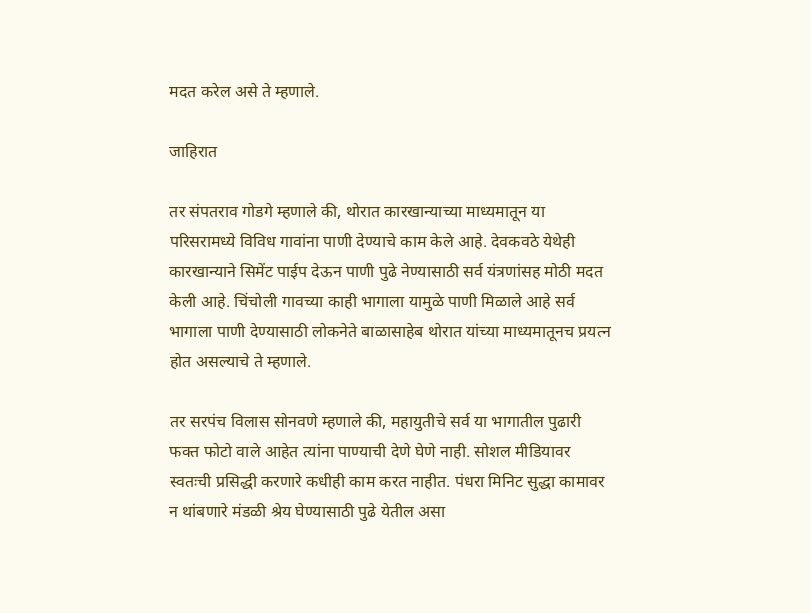मदत करेल असे ते म्हणाले.

जाहिरात

तर संपतराव गोडगे म्हणाले की, थोरात कारखान्याच्या माध्यमातून या परिसरामध्ये विविध गावांना पाणी देण्याचे काम केले आहे. देवकवठे येथेही कारखान्याने सिमेंट पाईप देऊन पाणी पुढे नेण्यासाठी सर्व यंत्रणांसह मोठी मदत केली आहे. चिंचोली गावच्या काही भागाला यामुळे पाणी मिळाले आहे सर्व भागाला पाणी देण्यासाठी लोकनेते बाळासाहेब थोरात यांच्या माध्यमातूनच प्रयत्न होत असल्याचे ते म्हणाले.

तर सरपंच विलास सोनवणे म्हणाले की, महायुतीचे सर्व या भागातील पुढारी फक्त फोटो वाले आहेत त्यांना पाण्याची देणे घेणे नाही. सोशल मीडियावर स्वतःची प्रसिद्धी करणारे कधीही काम करत नाहीत. पंधरा मिनिट सुद्धा कामावर न थांबणारे मंडळी श्रेय घेण्यासाठी पुढे येतील असा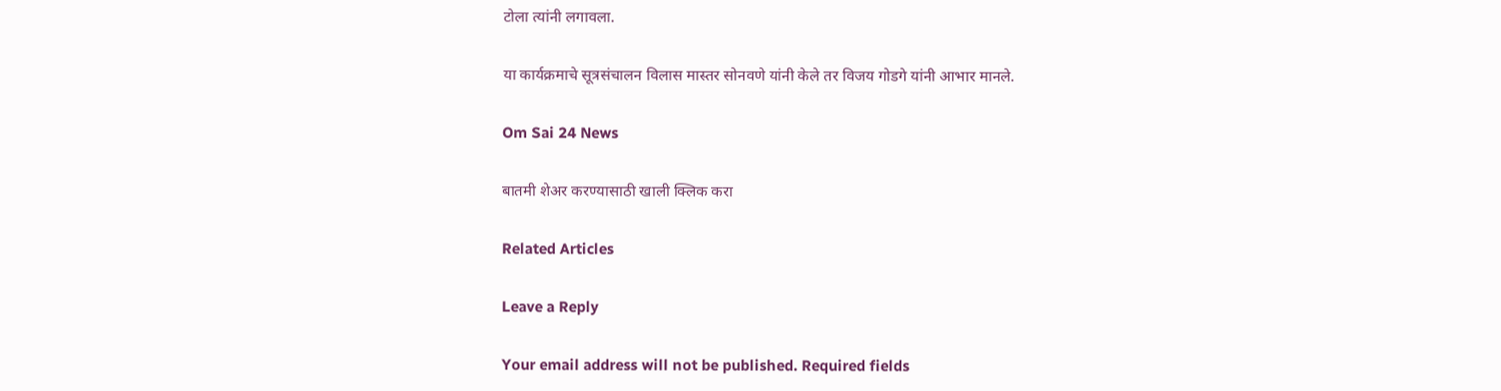टोला त्यांनी लगावला.

या कार्यक्रमाचे सूत्रसंचालन विलास मास्तर सोनवणे यांनी केले तर विजय गोडगे यांनी आभार मानले.

Om Sai 24 News

बातमी शेअर करण्यासाठी खाली क्लिक करा

Related Articles

Leave a Reply

Your email address will not be published. Required fields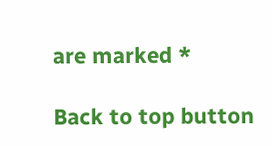are marked *

Back to top button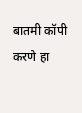बातमी कॉपी करणे हा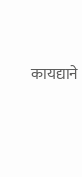कायद्याने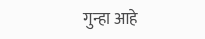गुन्हा आहे